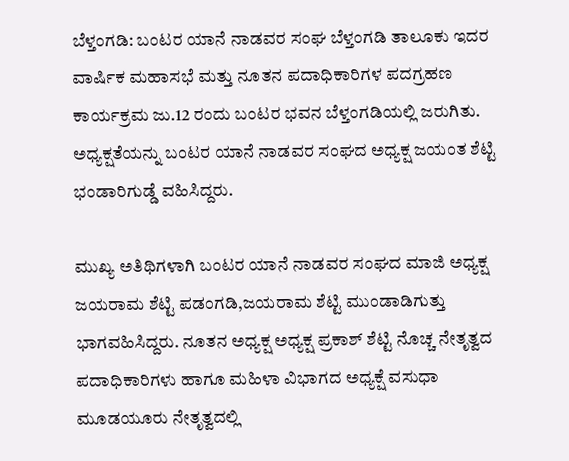ಬೆಳ್ತಂಗಡಿ: ಬಂಟರ ಯಾನೆ ನಾಡವರ ಸಂಘ ಬೆಳ್ತಂಗಡಿ ತಾಲೂಕು ಇದರ ವಾರ್ಷಿಕ ಮಹಾಸಭೆ ಮತ್ತು ನೂತನ ಪದಾಧಿಕಾರಿಗಳ ಪದಗ್ರಹಣ ಕಾರ್ಯಕ್ರಮ ಜು.12 ರಂದು ಬಂಟರ ಭವನ ಬೆಳ್ತಂಗಡಿಯಲ್ಲಿ ಜರುಗಿತು. ಅಧ್ಯಕ್ಷತೆಯನ್ನು ಬಂಟರ ಯಾನೆ ನಾಡವರ ಸಂಘದ ಅಧ್ಯಕ್ಷ ಜಯಂತ ಶೆಟ್ಟಿ ಭಂಡಾರಿಗುಡ್ಡೆ ವಹಿಸಿದ್ದರು.

ಮುಖ್ಯ ಅತಿಥಿಗಳಾಗಿ ಬಂಟರ ಯಾನೆ ನಾಡವರ ಸಂಘದ ಮಾಜಿ ಅಧ್ಯಕ್ಷ ಜಯರಾಮ ಶೆಟ್ಟಿ ಪಡಂಗಡಿ,ಜಯರಾಮ ಶೆಟ್ಟಿ ಮುಂಡಾಡಿಗುತ್ತು ಭಾಗವಹಿಸಿದ್ದರು. ನೂತನ ಅಧ್ಯಕ್ಷ ಅಧ್ಯಕ್ಷ ಪ್ರಕಾಶ್ ಶೆಟ್ಟಿ ನೊಚ್ಚ ನೇತೃತ್ವದ ಪದಾಧಿಕಾರಿಗಳು ಹಾಗೂ ಮಹಿಳಾ ವಿಭಾಗದ ಅಧ್ಯಕ್ಷೆ ವಸುಧಾ ಮೂಡಯೂರು ನೇತೃತ್ವದಲ್ಲಿ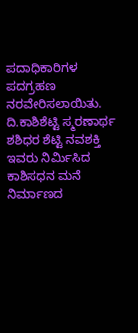ಪದಾಧಿಕಾರಿಗಳ ಪದಗ್ರಹಣ ನರವೇರಿಸಲಾಯಿತು.
ದಿ.ಕಾಶಿಶೆಟ್ಟಿ ಸ್ಮರಣಾರ್ಥ ಶಶಿಧರ ಶೆಟ್ಟಿ ನವಶಕ್ತಿ ಇವರು ನಿರ್ಮಿಸಿದ ಕಾಶಿಸಧನ ಮನೆ ನಿರ್ಮಾಣದ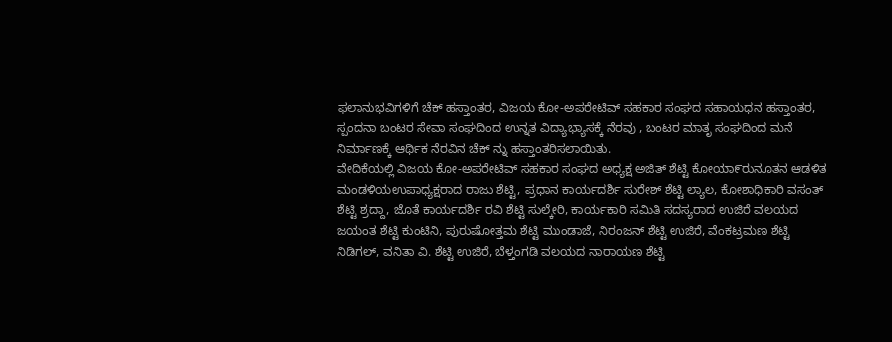ಫಲಾನುಭವಿಗಳಿಗೆ ಚೆಕ್ ಹಸ್ತಾಂತರ, ವಿಜಯ ಕೋ-ಅಪರೇಟಿವ್ ಸಹಕಾರ ಸಂಘದ ಸಹಾಯಧನ ಹಸ್ತಾಂತರ, ಸ್ಪಂದನಾ ಬಂಟರ ಸೇವಾ ಸಂಘದಿಂದ ಉನ್ನತ ವಿದ್ಯಾಭ್ಯಾಸಕ್ಕೆ ನೆರವು , ಬಂಟರ ಮಾತೃ ಸಂಘದಿಂದ ಮನೆ ನಿರ್ಮಾಣಕ್ಕೆ ಆರ್ಥಿಕ ನೆರವಿನ ಚೆಕ್ ನ್ನು ಹಸ್ತಾಂತರಿಸಲಾಯಿತು.
ವೇದಿಕೆಯಲ್ಲಿ ವಿಜಯ ಕೋ-ಅಪರೇಟಿವ್ ಸಹಕಾರ ಸಂಘದ ಅಧ್ಯಕ್ಷ ಅಜಿತ್ ಶೆಟ್ಟಿ ಕೋಯಾ೯ರುನೂತನ ಆಡಳಿತ ಮಂಡಳಿಯಉಪಾಧ್ಯಕ್ಷರಾದ ರಾಜು ಶೆಟ್ಟಿ, ಪ್ರಧಾನ ಕಾರ್ಯದರ್ಶಿ ಸುರೇಶ್ ಶೆಟ್ಟಿ ಲ್ಯಾಲ, ಕೋಶಾಧಿಕಾರಿ ವಸಂತ್ ಶೆಟ್ಟಿ ಶ್ರದ್ದಾ, ಜೊತೆ ಕಾರ್ಯದರ್ಶಿ ರವಿ ಶೆಟ್ಟಿ ಸುಲ್ಕೇರಿ, ಕಾರ್ಯಕಾರಿ ಸಮಿತಿ ಸದಸ್ಯರಾದ ಉಜಿರೆ ವಲಯದ ಜಯಂತ ಶೆಟ್ಟಿ ಕುಂಟಿನಿ, ಪುರುಷೋತ್ತಮ ಶೆಟ್ಟಿ ಮುಂಡಾಜೆ, ನಿರಂಜನ್ ಶೆಟ್ಟಿ ಉಜಿರೆ, ವೆಂಕಟ್ರಮಣ ಶೆಟ್ಟಿ ನಿಡಿಗಲ್, ವನಿತಾ ವಿ. ಶೆಟ್ಟಿ ಉಜಿರೆ, ಬೆಳ್ತಂಗಡಿ ವಲಯದ ನಾರಾಯಣ ಶೆಟ್ಟಿ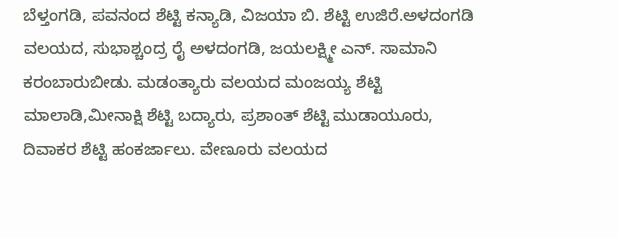ಬೆಳ್ತಂಗಡಿ, ಪವನಂದ ಶೆಟ್ಟಿ ಕನ್ಯಾಡಿ, ವಿಜಯಾ ಬಿ. ಶೆಟ್ಟಿ ಉಜಿರೆ.ಅಳದಂಗಡಿ ವಲಯದ, ಸುಭಾಶ್ಚಂದ್ರ ರೈ ಅಳದಂಗಡಿ, ಜಯಲಕ್ಷ್ಮೀ ಎನ್. ಸಾಮಾನಿ ಕರಂಬಾರುಬೀಡು. ಮಡಂತ್ಯಾರು ವಲಯದ ಮಂಜಯ್ಯ ಶೆಟ್ಟಿ ಮಾಲಾಡಿ,ಮೀನಾಕ್ಷಿ ಶೆಟ್ಟಿ ಬದ್ಯಾರು, ಪ್ರಶಾಂತ್ ಶೆಟ್ಟಿ ಮುಡಾಯೂರು, ದಿವಾಕರ ಶೆಟ್ಟಿ ಹಂಕರ್ಜಾಲು. ವೇಣೂರು ವಲಯದ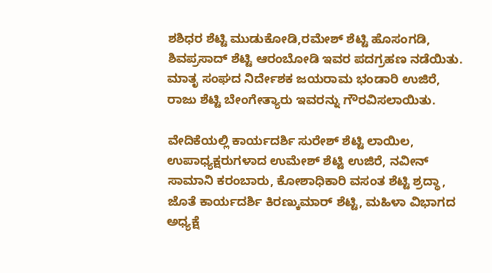ಶಶಿಧರ ಶೆಟ್ಟಿ ಮುಡುಕೋಡಿ,ರಮೇಶ್ ಶೆಟ್ಟಿ ಹೊಸಂಗಡಿ, ಶಿವಪ್ರಸಾದ್ ಶೆಟ್ಟಿ ಆರಂಬೋಡಿ ಇವರ ಪದಗ್ರಹಣ ನಡೆಯಿತು. ಮಾತೃ ಸಂಘದ ನಿರ್ದೇಶಕ ಜಯರಾಮ ಭಂಡಾರಿ ಉಜಿರೆ, ರಾಜು ಶೆಟ್ಟಿ ಬೇಂಗೇತ್ಯಾರು ಇವರನ್ನು ಗೌರವಿಸಲಾಯಿತು.

ವೇದಿಕೆಯಲ್ಲಿ ಕಾರ್ಯದರ್ಶಿ ಸುರೇಶ್ ಶೆಟ್ಟಿ ಲಾಯಿಲ, ಉಪಾಧ್ಯಕ್ಷರುಗಳಾದ ಉಮೇಶ್ ಶೆಟ್ಟಿ ಉಜಿರೆ, ನವೀನ್ ಸಾಮಾನಿ ಕರಂಬಾರು, ಕೋಶಾಧಿಕಾರಿ ವಸಂತ ಶೆಟ್ಟಿ ಶ್ರದ್ಧಾ, ಜೊತೆ ಕಾರ್ಯದರ್ಶಿ ಕಿರಣ್ಕುಮಾರ್ ಶೆಟ್ಟಿ, ಮಹಿಳಾ ವಿಭಾಗದ ಅಧ್ಯಕ್ಷೆ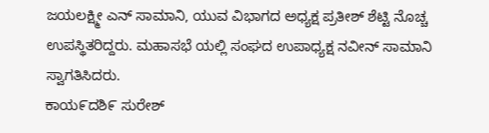ಜಯಲಕ್ಷ್ಮೀ ಎನ್ ಸಾಮಾನಿ, ಯುವ ವಿಭಾಗದ ಅಧ್ಯಕ್ಷ ಪ್ರತೀಶ್ ಶೆಟ್ಟಿ ನೊಚ್ಚ ಉಪಸ್ಥಿತರಿದ್ದರು. ಮಹಾಸಭೆ ಯಲ್ಲಿ ಸಂಘದ ಉಪಾಧ್ಯಕ್ಷ ನವೀನ್ ಸಾಮಾನಿ ಸ್ವಾಗತಿಸಿದರು.
ಕಾಯ೯ದಶಿ೯ ಸುರೇಶ್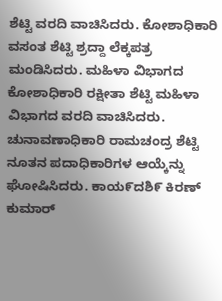ಶೆಟ್ಟಿ ವರದಿ ವಾಚಿಸಿದರು. ಕೋಶಾಧಿಕಾರಿ ವಸಂತ ಶೆಟ್ಟಿ ಶ್ರದ್ದಾ ಲೆಕ್ಕಪತ್ರ ಮಂಡಿಸಿದರು. ಮಹಿಳಾ ವಿಭಾಗದ ಕೋಶಾಧಿಕಾರಿ ರಕ್ಷೀತಾ ಶೆಟ್ಟಿ ಮಹಿಳಾ ವಿಭಾಗದ ವರದಿ ವಾಚಿಸಿದರು. ಚುನಾವಣಾಧಿಕಾರಿ ರಾಮಚಂದ್ರ ಶೆಟ್ಟಿ ನೂತನ ಪದಾಧಿಕಾರಿಗಳ ಆಯ್ಕೆನ್ನು ಘೋಷಿಸಿದರು. ಕಾಯ೯ದಶಿ೯ ಕಿರಣ್ ಕುಮಾರ್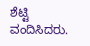ಶೆಟ್ಟಿ ವಂದಿಸಿದರು.